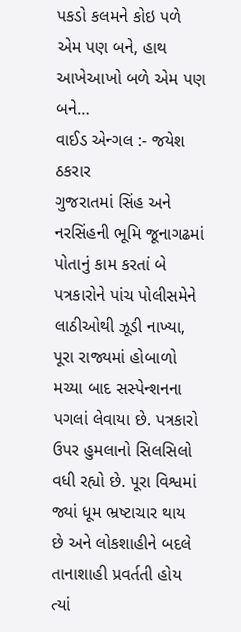પકડો કલમને કોઇ પળે એમ પણ બને, હાથ આખેઆખો બળે એમ પણ બને…
વાઈડ એન્ગલ :- જયેશ ઠકરાર
ગુજરાતમાં સિંહ અને નરસિંહની ભૂમિ જૂનાગઢમાં પોતાનું કામ કરતાં બે પત્રકારોને પાંચ પોલીસમેને લાઠીઓથી ઝૂડી નાખ્યા, પૂરા રાજ્યમાં હોબાળો મચ્યા બાદ સસ્પેન્શનના પગલાં લેવાયા છે. પત્રકારો ઉપર હુમલાનો સિલસિલો વધી રહ્યો છે. પૂરા વિશ્વમાં જ્યાં ધૂમ ભ્રષ્ટાચાર થાય છે અને લોકશાહીને બદલે તાનાશાહી પ્રવર્તતી હોય ત્યાં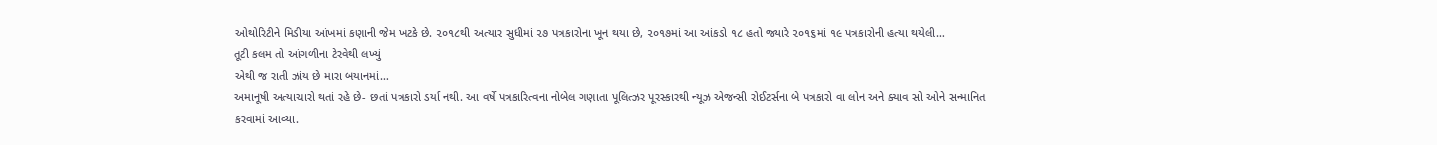ઓથોરિટીને મિડીયા આંખમાં કણાની જેમ ખટકે છે. ૨૦૧૮થી અત્યાર સુધીમાં ૨૭ પત્રકારોના ખૂન થયા છે, ૨૦૧૭માં આ આંકડો ૧૮ હતો જ્યારે ૨૦૧૬માં ૧૯ પત્રકારોની હત્યા થયેલી…
તૂટી કલમ તો આંગળીના ટેરવેથી લખ્યું
એથી જ રાતી ઝાંય છે મારા બયાનમાં…
અમાનૂષી અત્યાચારો થતાં રહે છે- છતાં પત્રકારો ડર્યા નથી. આ વર્ષે પત્રકારિત્વના નોબેલ ગણાતા પૂલિત્ઝર પૂરસ્કારથી ન્યૂઝ એજન્સી રોઈટર્સના બે પત્રકારો વા લોન અને ક્યાવ સો ઓને સન્માનિત કરવામાં આવ્યા.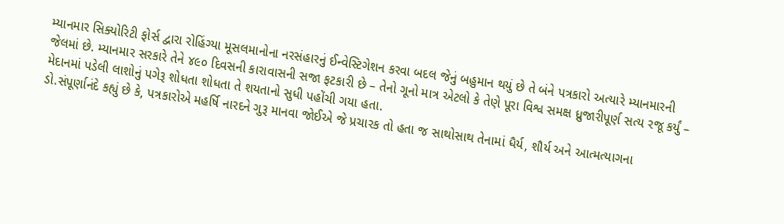મ્યાનમાર સિક્યોરિટી ફોર્સ દ્વારા રોહિંગ્યા મૂસલમાનોના નરસંહારનું ઈન્વેસ્ટિગેશન કરવા બદલ જેનું બહુમાન થયું છે તે બંને પત્રકારો અત્યારે મ્યાનમારની જેલમાં છે. મ્યાનમાર સરકારે તેને ૪૯૦ દિવસની કારાવાસની સજા ફટકારી છે – તેનો ગૂનો માત્ર એટલો કે તેણે પૂરા વિશ્વ સમક્ષ ધ્રુજારીપૂર્ણ સત્ય રજૂ કર્યું – મેદાનમાં પડેલી લાશોનું પગેરૂ શોધતા શોધતા તે શયતાનો સુધી પહોંચી ગયા હતા.
ડો.સંપૂર્ણાનંદે કહ્યું છે કે, પત્રકારોએ મહર્ષિ નારદને ગુરૂ માનવા જોઈએ જે પ્રચારક તો હતા જ સાથોસાથ તેનામાં ધૈર્ય, શૌર્ય અને આત્મત્યાગના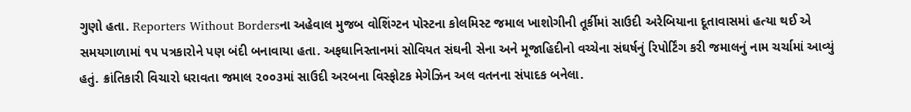ગુણો હતા. Reporters Without Bordersના અહેવાલ મુજબ વોશિંગ્ટન પોસ્ટના કોલમિસ્ટ જમાલ ખાશોગીની તૂર્કીમાં સાઉદી અરેબિયાના દૂતાવાસમાં હત્યા થઈ એ સમયગાળામાં ૧૫ પત્રકારોને પણ બંદી બનાવાયા હતા. અફઘાનિસ્તાનમાં સોવિયત સંઘની સેના અને મૂજાહિદીનો વચ્ચેના સંઘર્ષનું રિપોર્ટિંગ કરી જમાલનું નામ ચર્ચામાં આવ્યું હતું. ક્રાંતિકારી વિચારો ધરાવતા જમાલ ૨૦૦૩માં સાઉદી અરબના વિસ્ફોટક મેગેઝિન અલ વતનના સંપાદક બનેલા.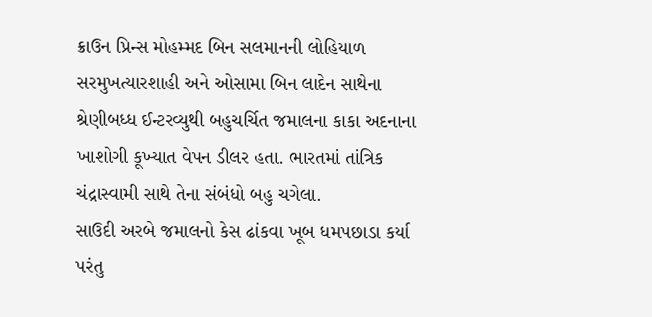ક્રાઉન પ્રિન્સ મોહમ્મદ બિન સલમાનની લોહિયાળ સરમુખત્યારશાહી અને ઓસામા બિન લાદેન સાથેના શ્રેણીબધ્ધ ઈન્ટરવ્યુથી બહુચર્ચિત જમાલના કાકા અદનાના ખાશોગી કૂખ્યાત વેપન ડીલર હતા. ભારતમાં તાંત્રિક ચંદ્રાસ્વામી સાથે તેના સંબંધો બહુ ચગેલા.
સાઉદી અરબે જમાલનો કેસ ઢાંકવા ખૂબ ધમપછાડા કર્યા પરંતુ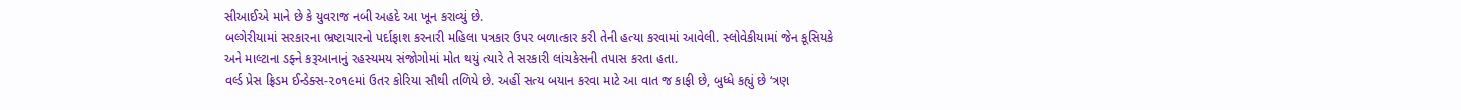સીઆઈએ માને છે કે યુવરાજ નબી અહદે આ ખૂન કરાવ્યું છે.
બલ્ગેરીયામાં સરકારના ભ્રષ્ટાચારનો પર્દાફાશ કરનારી મહિલા પત્રકાર ઉપર બળાત્કાર કરી તેની હત્યા કરવામાં આવેલી. સ્લોવેકીયામાં જેન કૂસિયકે અને માલ્ટાના ડફ્ને કરૂઆનાનું રહસ્યમય સંજોગોમાં મોત થયું ત્યારે તે સરકારી લાંચકેસની તપાસ કરતા હતા.
વર્લ્ડ પ્રેસ ફ્રિડમ ઈન્ડેક્સ-૨૦૧૯માં ઉતર કોરિયા સૌથી તળિયે છે. અહીં સત્ય બયાન કરવા માટે આ વાત જ કાફી છે, બુધ્ધે કહ્યું છે ‘ત્રણ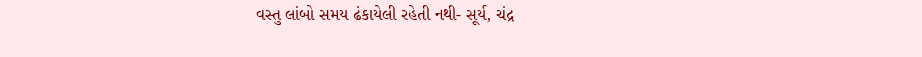વસ્તુ લાંબો સમય ઢંકાયેલી રહેતી નથી- સૂર્ય, ચંદ્ર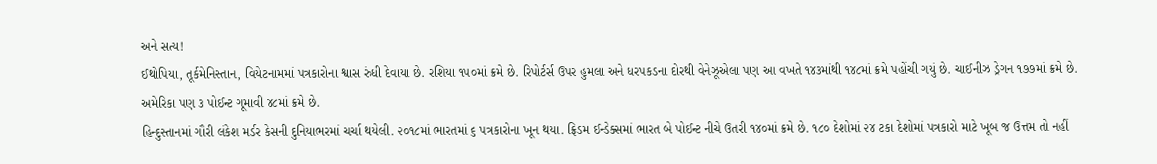અને સત્ય!
ઈથોપિયા, તૂર્કમેનિસ્તાન, વિયેટનામમાં પત્રકારોના શ્વાસ રુંધી દેવાયા છે. રશિયા ૧૫૦માં ક્રમે છે. રિપોર્ટર્સ ઉપર હુમલા અને ધરપકડના દોરથી વેનેઝૂએલા પણ આ વખતે ૧૪૩માંથી ૧૪૮માં ક્રમે પહોંચી ગયું છે. ચાઈનીઝ ડ્રેગન ૧૭૭માં ક્રમે છે. અમેરિકા પણ ૩ પોઈન્ટ ગૂમાવી ૪૮માં ક્રમે છે.
હિન્દુસ્તાનમાં ગૌરી લંકેશ મર્ડર કેસની દુનિયાભરમાં ચર્ચા થયેલી. ૨૦૧૮માં ભારતમાં ૬ પત્રકારોના ખૂન થયા. ફ્રિડમ ઈન્ડેક્સમાં ભારત બે પોઈન્ટ નીચે ઉતરી ૧૪૦માં ક્રમે છે. ૧૮૦ દેશોમાં ૨૪ ટકા દેશોમાં પત્રકારો માટે ખૂબ જ ઉત્તમ તો નહીં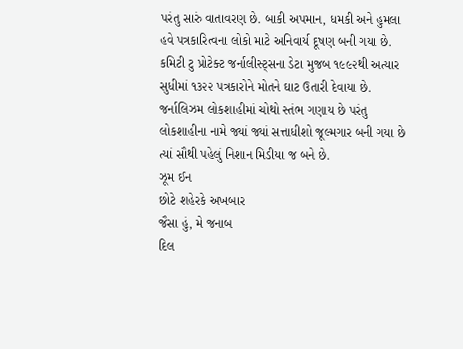પરંતુ સારું વાતાવરણ છે. બાકી અપમાન, ધમકી અને હુમલા હવે પત્રકારિત્વના લોકો માટે અનિવાર્ય દૂષણ બની ગયા છે.
કમિટી ટુ પ્રોટેક્ટ જર્નાલીસ્ટ્સના ડેટા મુજબ ૧૯૯૨થી અત્યાર સુધીમાં ૧૩૨૨ પત્રકારોને મોતને ઘાટ ઉતારી દેવાયા છે. જર્નાલિઝમ લોકશાહીમાં ચોથો સ્તંભ ગણાય છે પરંતુ લોકશાહીના નામે જ્યાં જ્યાં સત્તાધીશો જૂલ્મગાર બની ગયા છે ત્યાં સૌથી પહેલું નિશાન મિડીયા જ બને છે.
ઝૂમ ઈન
છોટે શહેરકે અખબાર
જૈસા હું, મે જનાબ
દિલ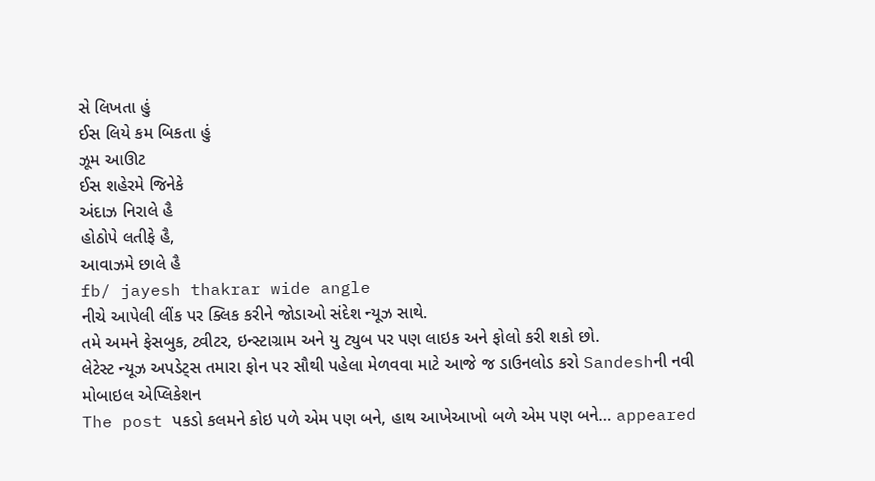સે લિખતા હું
ઈસ લિયે કમ બિકતા હું
ઝૂમ આઊટ
ઈસ શહેરમે જિનેકે
અંદાઝ નિરાલે હૈ
હોઠોપે લતીફે હૈ,
આવાઝમે છાલે હૈ
fb/ jayesh thakrar wide angle
નીચે આપેલી લીંક પર ક્લિક કરીને જોડાઓ સંદેશ ન્યૂઝ સાથે.
તમે અમને ફેસબુક, ટ્વીટર, ઇન્સ્ટાગ્રામ અને યુ ટ્યુબ પર પણ લાઇક અને ફોલો કરી શકો છો.
લેટેસ્ટ ન્યૂઝ અપડેટ્સ તમારા ફોન પર સૌથી પહેલા મેળવવા માટે આજે જ ડાઉનલોડ કરો Sandeshની નવી મોબાઇલ એપ્લિકેશન
The post પકડો કલમને કોઇ પળે એમ પણ બને, હાથ આખેઆખો બળે એમ પણ બને… appeared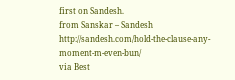first on Sandesh.
from Sanskar – Sandesh http://sandesh.com/hold-the-clause-any-moment-m-even-bun/
via Best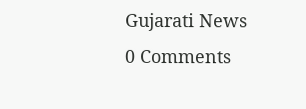Gujarati News
0 Comments